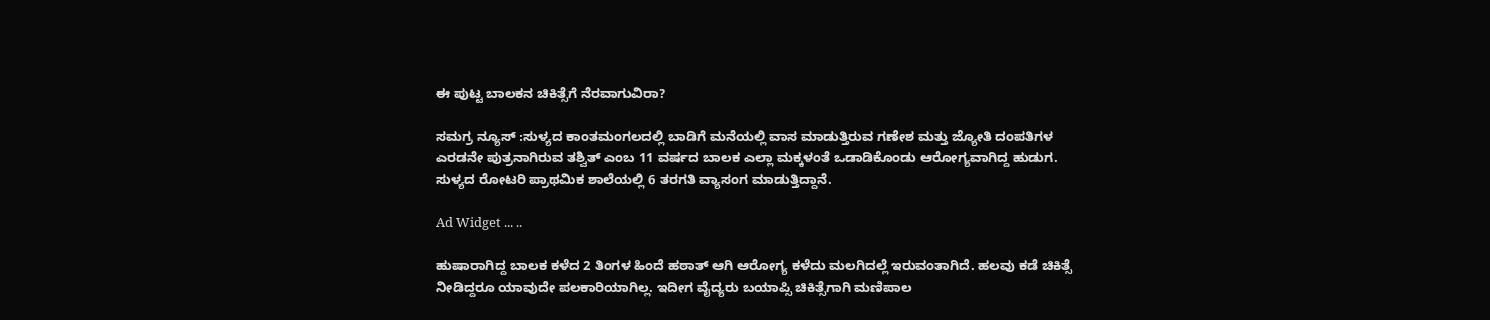ಈ ಪುಟ್ಟ ಬಾಲಕನ ಚಿಕಿತ್ಸೆಗೆ ನೆರವಾಗುವಿರಾ?

ಸಮಗ್ರ ನ್ಯೂಸ್ :ಸುಳ್ಯದ ಕಾಂತಮಂಗಲದಲ್ಲಿ ಬಾಡಿಗೆ ಮನೆಯಲ್ಲಿ ವಾಸ ಮಾಡುತ್ತಿರುವ ಗಣೇಶ ಮತ್ತು ಜ್ಯೋತಿ ದಂಪತಿಗಳ ಎರಡನೇ ಪುತ್ರನಾಗಿರುವ ತಶ್ವಿತ್ ಎಂಬ 11 ವರ್ಷದ ಬಾಲಕ ಎಲ್ಲಾ ಮಕ್ಕಳಂತೆ ಒಡಾಡಿಕೊಂಡು ಆರೋಗ್ಯವಾಗಿದ್ದ ಹುಡುಗ. ಸುಳ್ಯದ ರೋಟರಿ ಪ್ರಾಥಮಿಕ ಶಾಲೆಯಲ್ಲಿ 6 ತರಗತಿ ವ್ಯಾಸಂಗ ಮಾಡುತ್ತಿದ್ದಾನೆ.

Ad Widget ... ..

ಹುಷಾರಾಗಿದ್ದ ಬಾಲಕ ಕಳೆದ 2 ತಿಂಗಳ ಹಿಂದೆ ಹಠಾತ್ ಆಗಿ ಆರೋಗ್ಯ ಕಳೆದು ಮಲಗಿದಲ್ಲೆ ಇರುವಂತಾಗಿದೆ. ಹಲವು ಕಡೆ ಚಿಕಿತ್ಸೆ ನೀಡಿದ್ದರೂ ಯಾವುದೇ ಪಲಕಾರಿಯಾಗಿಲ್ಲ. ಇದೀಗ ವೈದ್ಯರು ಬಯಾಪ್ಸಿ ಚಿಕಿತ್ಸೆಗಾಗಿ ಮಣಿಪಾಲ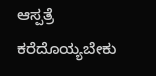ಆಸ್ಪತ್ರೆ ಕರೆದೊಯ್ಯಬೇಕು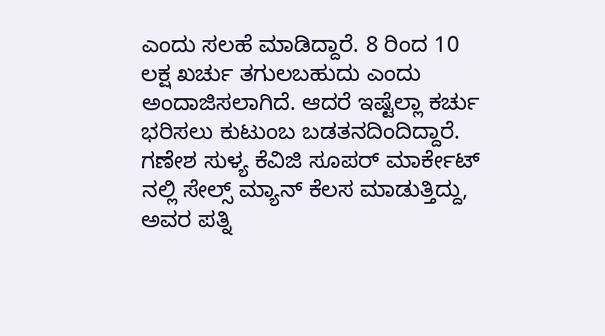ಎಂದು ಸಲಹೆ ಮಾಡಿದ್ದಾರೆ. 8 ರಿಂದ 10 ಲಕ್ಷ ಖರ್ಚು ತಗುಲಬಹುದು ಎಂದು ಅಂದಾಜಿಸಲಾಗಿದೆ. ಆದರೆ ಇಷ್ಟೆಲ್ಲಾ ಕರ್ಚು ಭರಿಸಲು ಕುಟುಂಬ ಬಡತನದಿಂದಿದ್ದಾರೆ. ಗಣೇಶ ಸುಳ್ಯ ಕೆವಿಜಿ ಸೂಪರ್ ಮಾರ್ಕೇಟ್ ನಲ್ಲಿ ಸೇಲ್ಸ್ ಮ್ಯಾನ್ ಕೆಲಸ ಮಾಡುತ್ತಿದ್ದು, ಅವರ ಪತ್ನಿ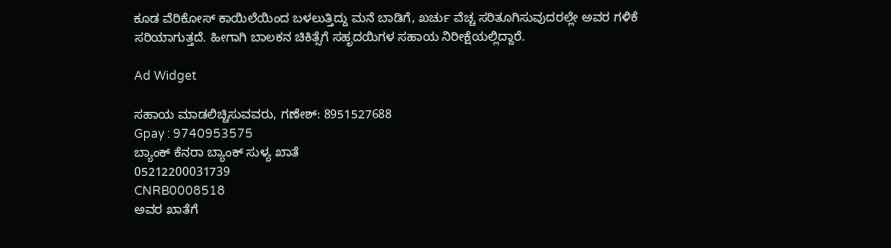ಕೂಡ ವೆರಿಕೋಸ್ ಕಾಯಿಲೆಯಿಂದ ಬಳಲುತ್ತಿದ್ದು ಮನೆ ಬಾಡಿಗೆ, ಖರ್ಚು ವೆಚ್ಚ ಸರಿತೂಗಿಸುವುದರಲ್ಲೇ ಅವರ ಗಳಿಕೆ ಸರಿಯಾಗುತ್ತದೆ. ಹೀಗಾಗಿ ಬಾಲಕನ ಚಿಕಿತ್ಸೆಗೆ ಸಹೃದಯಿಗಳ ಸಹಾಯ ನಿರೀಕ್ಷೆಯಲ್ಲಿದ್ದಾರೆ.

Ad Widget

ಸಹಾಯ ಮಾಡಲಿಚ್ಚಿಸುವವರು, ಗಣೇಶ್: 8951527688
Gpay : 9740953575
ಬ್ಯಾಂಕ್ ಕೆನರಾ ಬ್ಯಾಂಕ್ ಸುಳ್ಯ ಖಾತೆ
05212200031739
CNRB0008518
ಅವರ ಖಾತೆಗೆ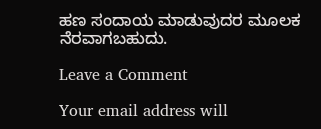ಹಣ ಸಂದಾಯ ಮಾಡುವುದರ ಮೂಲಕ ನೆರವಾಗಬಹುದು.

Leave a Comment

Your email address will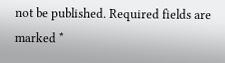not be published. Required fields are marked *